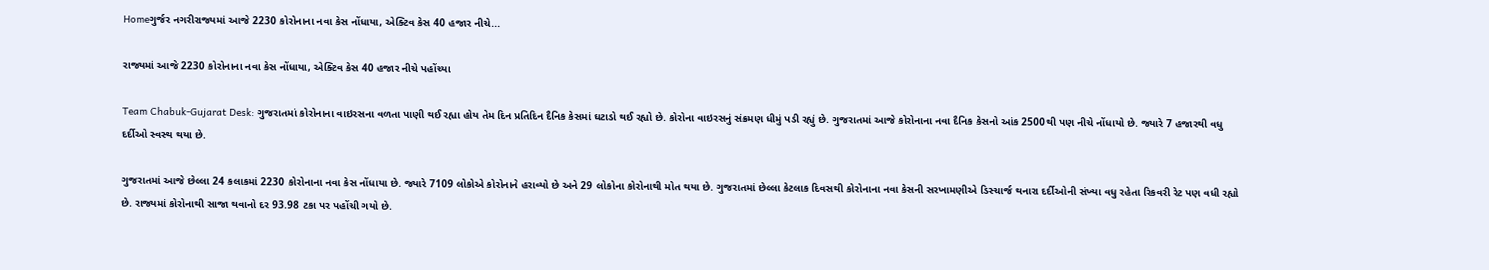Homeગુર્જર નગરીરાજ્યમાં આજે 2230 કોરોનાના નવા કેસ નોંધાયા, એક્ટિવ કેસ 40 હજાર નીચે...

રાજ્યમાં આજે 2230 કોરોનાના નવા કેસ નોંધાયા, એક્ટિવ કેસ 40 હજાર નીચે પહોંચ્યા

Team Chabuk-Gujarat Desk: ગુજરાતમાં કોરોનાના વાઇરસના વળતા પાણી થઈ રહ્યા હોય તેમ દિન પ્રતિદિન દૈનિક કેસમાં ઘટાડો થઈ રહ્યો છે. કોરોના વાઇરસનું સંક્રમણ ધીમું પડી રહ્યું છે. ગુજરાતમાં આજે કોરોનાના નવા દૈનિક કેસનો આંક 2500થી પણ નીચે નોંધાયો છે. જ્યારે 7 હજારથી વધુ દર્દીઓ સ્વસ્થ થયા છે.

ગુજરાતમાં આજે છેલ્લા 24 કલાકમાં 2230 કોરોનાના નવા કેસ નોંધાયા છે. જ્યારે 7109 લોકોએ કોરોનાને હરાવ્યો છે અને 29 લોકોના કોરોનાથી મોત થયા છે. ગુજરાતમાં છેલ્લા કેટલાક દિવસથી કોરોનાના નવા કેસની સરખામણીએ ડિસ્ચાર્જ થનારા દર્દીઓની સંખ્યા વધુ રહેતા રિકવરી રેટ પણ વધી રહ્યો છે. રાજ્યમાં કોરોનાથી સાજા થવાનો દર 93.98 ટકા પર પહોંચી ગયો છે.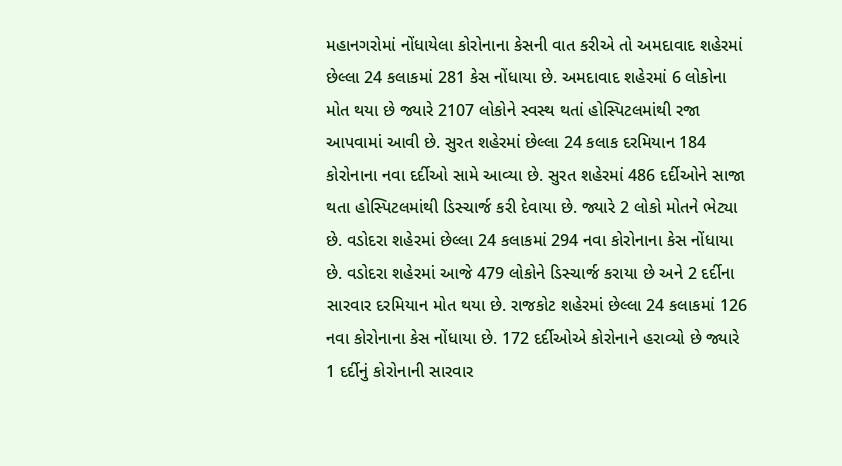મહાનગરોમાં નોંધાયેલા કોરોનાના કેસની વાત કરીએ તો અમદાવાદ શહેરમાં છેલ્લા 24 કલાકમાં 281 કેસ નોંધાયા છે. અમદાવાદ શહેરમાં 6 લોકોના મોત થયા છે જ્યારે 2107 લોકોને સ્વસ્થ થતાં હોસ્પિટલમાંથી રજા આપવામાં આવી છે. સુરત શહેરમાં છેલ્લા 24 કલાક દરમિયાન 184 કોરોનાના નવા દર્દીઓ સામે આવ્યા છે. સુરત શહેરમાં 486 દર્દીઓને સાજા થતા હોસ્પિટલમાંથી ડિસ્ચાર્જ કરી દેવાયા છે. જ્યારે 2 લોકો મોતને ભેટ્યા છે. વડોદરા શહેરમાં છેલ્લા 24 કલાકમાં 294 નવા કોરોનાના કેસ નોંધાયા છે. વડોદરા શહેરમાં આજે 479 લોકોને ડિસ્ચાર્જ કરાયા છે અને 2 દર્દીના સારવાર દરમિયાન મોત થયા છે. રાજકોટ શહેરમાં છેલ્લા 24 કલાકમાં 126 નવા કોરોનાના કેસ નોંધાયા છે. 172 દર્દીઓએ કોરોનાને હરાવ્યો છે જ્યારે 1 દર્દીનું કોરોનાની સારવાર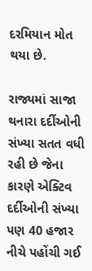દરમિયાન મોત થયા છે.

રાજ્યમાં સાજા થનારા દર્દીઓની સંખ્યા સતત વધી રહી છે જેના કારણે એક્ટિવ દર્દીઓની સંખ્યા પણ 40 હજાર નીચે પહોંચી ગઈ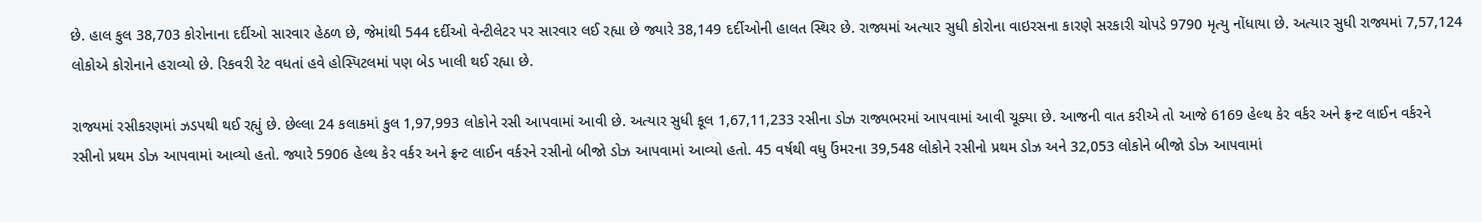છે. હાલ કુલ 38,703 કોરોનાના દર્દીઓ સારવાર હેઠળ છે, જેમાંથી 544 દર્દીઓ વેન્ટીલેટર પર સારવાર લઈ રહ્યા છે જ્યારે 38,149 દર્દીઓની હાલત સ્થિર છે. રાજ્યમાં અત્યાર સુધી કોરોના વાઇરસના કારણે સરકારી ચોપડે 9790 મૃત્યુ નોંધાયા છે. અત્યાર સુધી રાજ્યમાં 7,57,124 લોકોએ કોરોનાને હરાવ્યો છે. રિકવરી રેટ વધતાં હવે હોસ્પિટલમાં પણ બેડ ખાલી થઈ રહ્યા છે.

રાજ્યમાં રસીકરણમાં ઝડપથી થઈ રહ્યું છે. છેલ્લા 24 કલાકમાં કુલ 1,97,993 લોકોને રસી આપવામાં આવી છે. અત્યાર સુધી કૂલ 1,67,11,233 રસીના ડોઝ રાજ્યભરમાં આપવામાં આવી ચૂક્યા છે. આજની વાત કરીએ તો આજે 6169 હેલ્થ કેર વર્કર અને ફ્રન્ટ લાઈન વર્કરને રસીનો પ્રથમ ડોઝ આપવામાં આવ્યો હતો. જ્યારે 5906 હેલ્થ કેર વર્કર અને ફ્રન્ટ લાઈન વર્કરને રસીનો બીજો ડોઝ આપવામાં આવ્યો હતો. 45 વર્ષથી વધુ ઉંમરના 39,548 લોકોને રસીનો પ્રથમ ડોઝ અને 32,053 લોકોને બીજો ડોઝ આપવામાં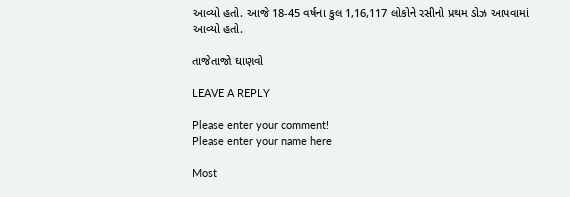આવ્યો હતો. આજે 18-45 વર્ષના કુલ 1,16,117 લોકોને રસીનો પ્રથમ ડોઝ આપવામાં આવ્યો હતો.

તાજેતાજો ઘાણવો

LEAVE A REPLY

Please enter your comment!
Please enter your name here

Most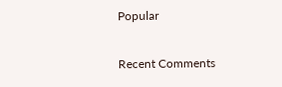Popular

Recent Comments